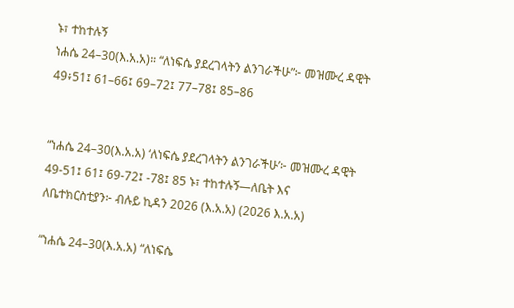ኑ፣ ተከተሉኝ
ነሐሴ 24–30(እ.አ.አ)። “ለነፍሴ ያደረገላትን ልንገራችሁ”፦ መዝሙረ ዳዊት 49፥51፤ 61–66፤ 69–72፤ 77–78፤ 85–86


“ነሐሴ 24–30(እ.አ.አ) ‘ለነፍሴ ያደረገላትን ልንገራችሁ’፦ መዝሙረ ዳዊት 49-51፤ 61፤ 69-72፤ -78፤ 85 ኑ፣ ተከተሉኝ—ለቤት እና ለቤተክርስቲያን፦ ብሉይ ኪዳን 2026 (እ.አ.አ) (2026 እ.አ.አ)

“ነሐሴ 24–30(እ.አ.አ) “ለነፍሴ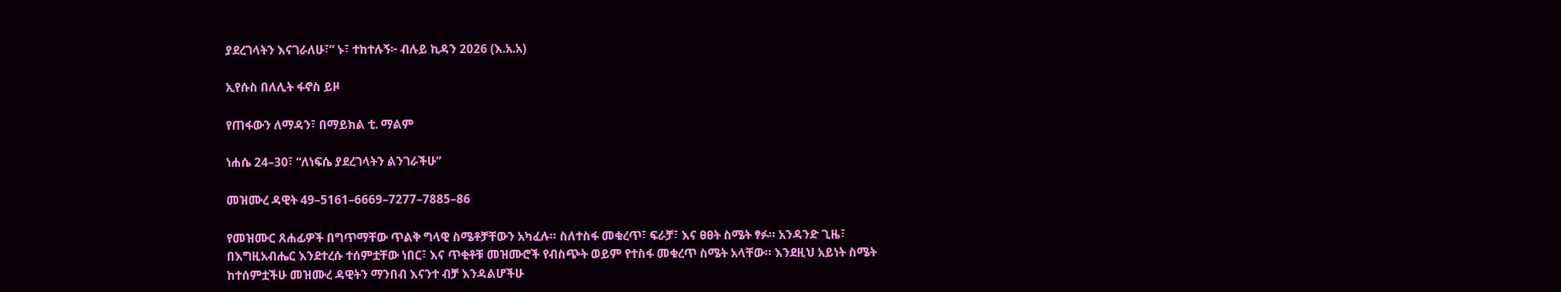ያደረገላትን እናገራለሁ፣” ኑ፣ ተከተሉኝ፦ ብሉይ ኪዳን 2026 (እ.አ.አ)

ኢየሱስ በለሊት ፋኖስ ይዞ

የጠፋውን ለማዳን፣ በማይክል ቲ. ማልም

ነሐሴ 24–30፣ “ለነፍሴ ያደረገላትን ልንገራችሁ”

መዝሙረ ዳዊት 49–5161–6669–7277–7885–86

የመዝሙር ጸሐፊዎች በግጥማቸው ጥልቅ ግላዊ ስሜቶቻቸውን አካፈሉ። ስለተስፋ መቁረጥ፣ ፍራቻ፣ እና ፀፀት ስሜት ፃፉ። አንዳንድ ጊዜ፣ በእግዚአብሔር እንደተረሱ ተሰምቷቸው ነበር፣ እና ጥቂቶቹ መዝሙሮች የብስጭት ወይም የተስፋ መቁረጥ ስሜት አላቸው። እንደዚህ አይነት ስሜት ከተሰምቷችሁ መዝሙረ ዳዊትን ማንበብ እናንተ ብቻ እንዳልሆችሁ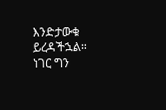እንድታውቁ ይረዳችኋል። ነገር ግን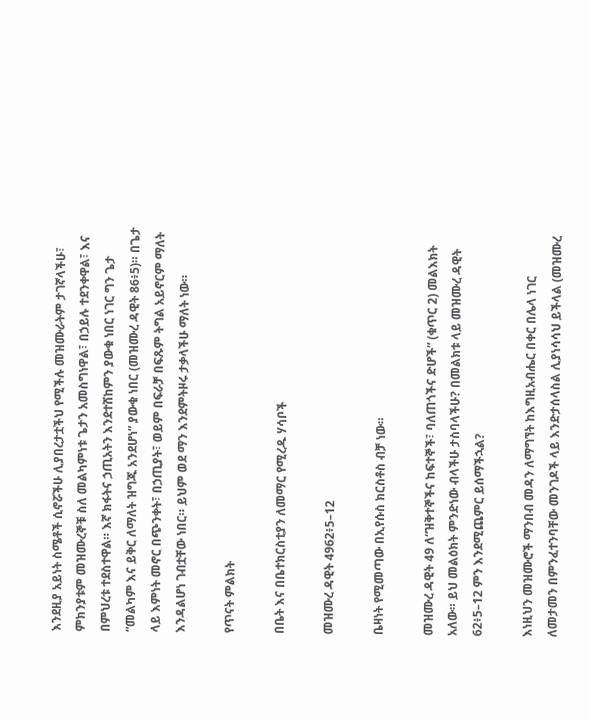እንደዚያ አይነት ስሜቶች ሲኖሯችሁ ሊያበረታቷችህ የሚችሉ መዝሙራትም ታገኛላችሁ፣ ምክንያቱም መዝሙረኞቹ ስለ መልካምነቱ ጌታን አመስግነዋል፣ በኃይሉ ተደንቀዋል፣ እና በምህረቱ ተደስተዋል። እኛ ክፋትና ኃጢአትን እንደተሸከምን ያውቁ ነበር ነገር ግን ጌታ “መልካም እና ይቅር ለማለት ዝግጁ አንደሆነ” ያውቁ ነበር (መዝሙረ ዳዊት 86፥5)። በጌታ ላይ እምነት መኖር በጭንቀት፣ በኃጢያት፣ ወይም በፍራቻ በፍጹም ትግል አይኖርም ማለት እንዳልሆነ ገብቷቸው ነበር። ይህም ወደ ማን እንደምትዞሩ ታቃላችሁ ማለት ነው።

የጥናት ምልክት

በቤት እና በቤተክርስቲያን ለመማር የሚረዱ ሃሳቦች

መዝሙረ ዳዊት 4962፥5–12

ቤዛነት የሚመጣው በኢየሱስ ክርስቶስ ብቻ ነው።

መዝሙረ ዳዊት 49 ለ“ዝቅተኞችና ከፍተኞች፣ ባለጠጎችና ድሆች” (ቁጥር 2) መልእክት አለው። ይህ መልዕክት ምንድነው ብላችሁ ታስባላችሁ? በመልክቱ ላይ መዝሙረ ዳዊት 62፥5–12 ምን እንደሚጨምር ይሰማችኋል?

እነዚህን መዝሙሮች ማንበብ መዳን ለማግኘት ከእግዚአብሔር በቀር በሌላ ነገር ለመታመን በምንፈተንባቸው መንገዶች ላይ እንድታሰላስል ሊያነሳሳህ ይችላል (መዝሙረ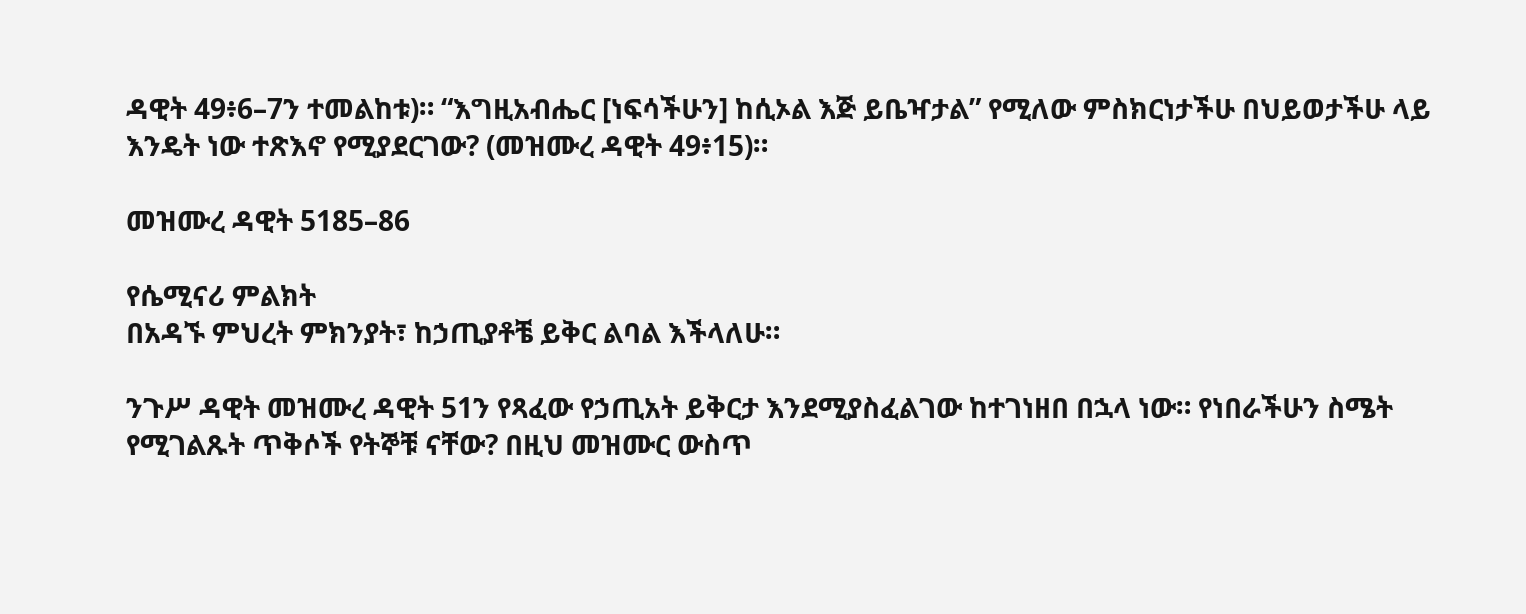ዳዊት 49፥6–7ን ተመልከቱ)። “እግዚአብሔር [ነፍሳችሁን] ከሲኦል እጅ ይቤዣታል” የሚለው ምስክርነታችሁ በህይወታችሁ ላይ እንዴት ነው ተጽእኖ የሚያደርገው? (መዝሙረ ዳዊት 49፥15)።

መዝሙረ ዳዊት 5185–86

የሴሚናሪ ምልክት
በአዳኙ ምህረት ምክንያት፣ ከኃጢያቶቼ ይቅር ልባል እችላለሁ።

ንጉሥ ዳዊት መዝሙረ ዳዊት 51ን የጻፈው የኃጢአት ይቅርታ እንደሚያስፈልገው ከተገነዘበ በኋላ ነው። የነበራችሁን ስሜት የሚገልጹት ጥቅሶች የትኞቹ ናቸው? በዚህ መዝሙር ውስጥ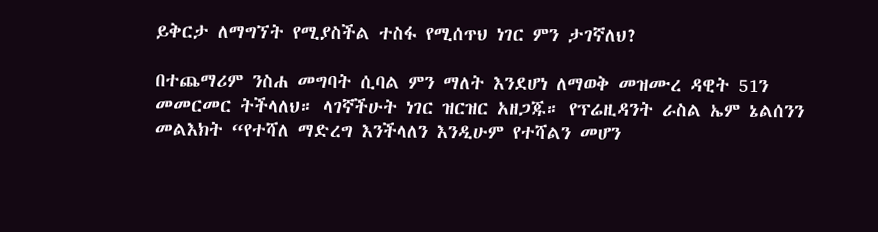ይቅርታ ለማግኘት የሚያስችል ተስፋ የሚሰጥህ ነገር ምን ታገኛለህ?

በተጨማሪም ንስሐ መግባት ሲባል ምን ማለት እንደሆነ ለማወቅ መዝሙረ ዳዊት 51ን መመርመር ትችላለህ። ላገኛችሁት ነገር ዝርዝር አዘጋጁ። የፕሬዚዳንት ራስል ኤም ኔልሰንን መልእክት “የተሻለ ማድረግ እንችላለን እንዲሁም የተሻልን መሆን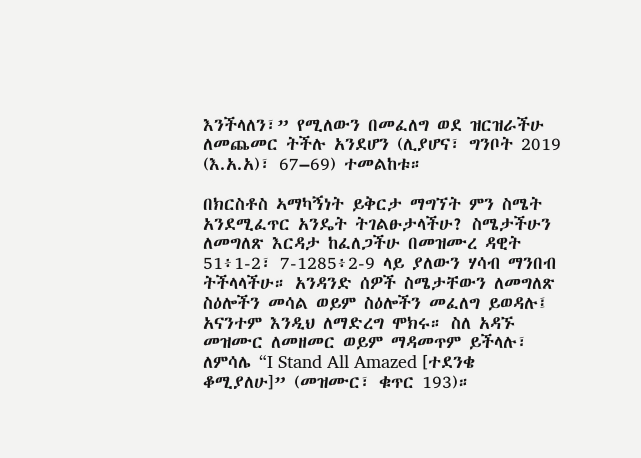እንችላለን፣” የሚለውን በመፈለግ ወደ ዝርዝራችሁ ለመጨመር ትችሉ አንደሆን (ሊያሆና፣ ግንቦት 2019 (እ.አ.አ)፣ 67–69) ተመልከቱ።

በክርስቶስ ኣማካኝነት ይቅርታ ማግኘት ምን ስሜት አንደሚፈጥር አንዴት ትገልፁታላችሁ? ስሜታችሁን ለመግለጽ እርዳታ ከፈለጋችሁ በመዝሙረ ዳዊት 51፥1-2፣ 7-1285፥2-9 ላይ ያለውን ሃሳብ ማንበብ ትችላላችሁ። አንዳንድ ሰዎች ስሜታቸውን ለመግለጽ ስዕሎችን መሳል ወይም ስዕሎችን መፈለግ ይወዳሉ፤ አናንተም እንዲህ ለማድረግ ሞክሩ። ስለ አዳኙ መዝሙር ለመዘመር ወይም ማዳመጥም ይችላሉ፣ ለምሳሌ “I Stand All Amazed [ተደንቄ ቆሚያለሁ]” (መዝሙር፣ ቁጥር 193)።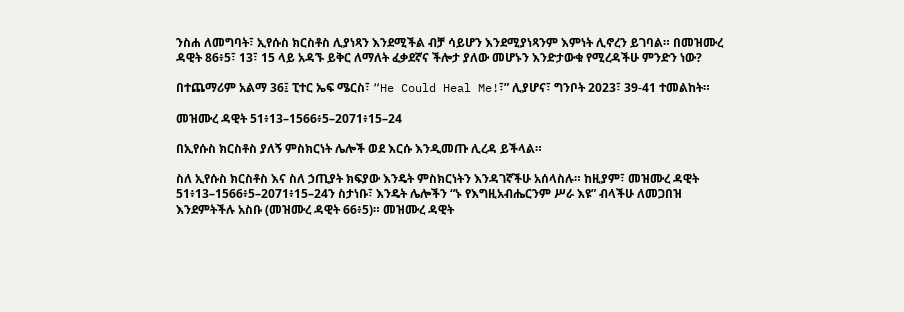ንስሐ ለመግባት፣ ኢየሱስ ክርስቶስ ሊያነጻን እንደሚችል ብቻ ሳይሆን እንደሚያነጻንም እምነት ሊኖረን ይገባል። በመዝሙረ ዳዊት 86፥5፣ 13፣ 15 ላይ አዳኙ ይቅር ለማለት ፈቃደኛና ችሎታ ያለው መሆኑን እንድታውቁ የሚረዳችሁ ምንድን ነው?

በተጨማሪም አልማ 36፤ ፒተር ኤፍ ሜርስ፣ “He Could Heal Me!፣” ሊያሆና፣ ግንቦት 2023፣ 39-41 ተመልከት።

መዝሙረ ዳዊት 51፥13–1566፥5–2071፥15–24

በኢየሱስ ክርስቶስ ያለኝ ምስክርነት ሌሎች ወደ እርሱ እንዲመጡ ሊረዳ ይችላል።

ስለ ኢየሱስ ክርስቶስ እና ስለ ኃጢያት ክፍያው እንዴት ምስክርነትን እንዳገኛችሁ አሰላስሉ። ከዚያም፣ መዝሙረ ዳዊት 51፥13–1566፥5–2071፥15–24ን ስታነቡ፣ እንዴት ሌሎችን “ኑ የእግዚአብሔርንም ሥራ እዩ” ብላችሁ ለመጋበዝ እንደምትችሉ አስቡ (መዝሙረ ዳዊት 66፥5)። መዝሙረ ዳዊት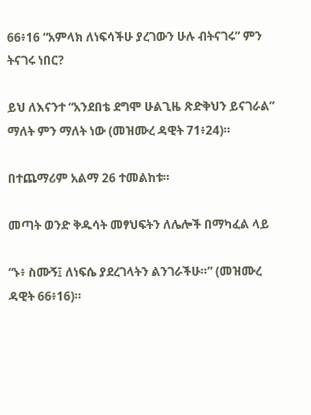66፥16 “አምላክ ለነፍሳችሁ ያረገውን ሁሉ ብትናገሩ” ምን ትናገሩ ነበር?

ይህ ለእናንተ “አንደበቴ ደግሞ ሁልጊዜ ጽድቅህን ይናገራል” ማለት ምን ማለት ነው (መዝሙረ ዳዊት 71፥24)።

በተጨማሪም አልማ 26 ተመልከቱ።

መጣት ወንድ ቅዱሳት መፃህፍትን ለሌሎች በማካፈል ላይ

“ኑ፥ ስሙኝ፤ ለነፍሴ ያደረገላትን ልንገራችሁ።” (መዝሙረ ዳዊት 66፥16)።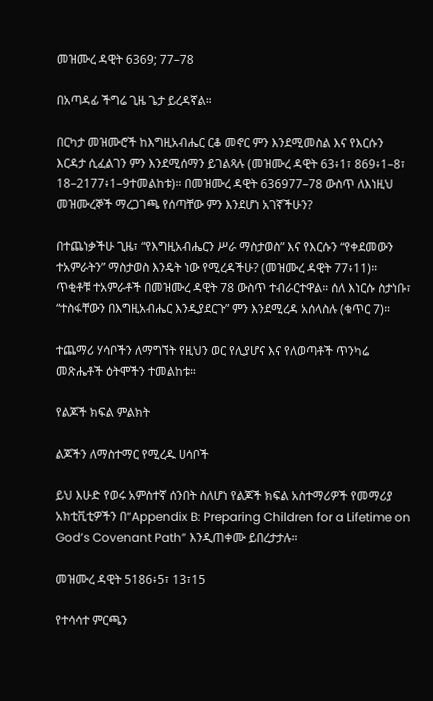መዝሙረ ዳዊት 6369; 77–78

በአጣዳፊ ችግሬ ጊዜ ጌታ ይረዳኛል።

በርካታ መዝሙሮች ከእግዚአብሔር ርቆ መኖር ምን እንደሚመስል እና የእርሱን እርዳታ ሲፈልገን ምን እንደሚሰማን ይገልጻሉ (መዝሙረ ዳዊት 63፥1፣ 869፥1–8፣ 18–2177፥1–9ተመልከቱ)። በመዝሙረ ዳዊት 636977–78 ውስጥ ለእነዚህ መዝሙረኞች ማረጋገጫ የሰጣቸው ምን እንደሆነ አገኛችሁን?

በተጨነቃችሁ ጊዜ፣ “የእግዚአብሔርን ሥራ ማስታወስ” እና የእርሱን “የቀደመውን ተአምራትን” ማስታወስ እንዴት ነው የሚረዳችሁ? (መዝሙረ ዳዊት 77፥11)። ጥቂቶቹ ተአምራቶች በመዝሙረ ዳዊት 78 ውስጥ ተብራርተዋል። ሰለ እነርሱ ስታነቡ፣ “ተስፋቸውን በእግዚአብሔር እንዲያደርጉ” ምን እንደሚረዳ አሰላስሉ (ቁጥር 7)።

ተጨማሪ ሃሳቦችን ለማግኘት የዚህን ወር የሊያሆና እና የለወጣቶች ጥንካሬ መጽሔቶች ዕትሞችን ተመልከቱ።

የልጆች ክፍል ምልክት

ልጆችን ለማስተማር የሚረዱ ሀሳቦች

ይህ እሁድ የወሩ አምስተኛ ሰንበት ስለሆነ የልጆች ክፍል አስተማሪዎች የመማሪያ አክቲቪቲዎችን በ“Appendix B: Preparing Children for a Lifetime on God’s Covenant Path” እንዲጠቀሙ ይበረታታሉ።

መዝሙረ ዳዊት 5186፥5፣ 13፣15

የተሳሳተ ምርጫን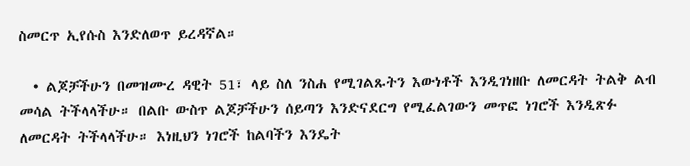ስመርጥ ኢየሱስ እንድለወጥ ይረዳኛል።

  • ልጆቻችሁን በመዝሙረ ዳዊት 51፣ ላይ ስለ ንስሐ የሚገልጹትን እውነቶች እንዲገነዘቡ ለመርዳት ትልቅ ልብ መሳል ትችላላችሁ። በልቡ ውስጥ ልጆቻችሁን ሰይጣን እንድናደርግ የሚፈልገውን መጥፎ ነገሮች እንዲጽፉ ለመርዳት ትችላላችሁ። እነዚህን ነገሮች ከልባችን እንዴት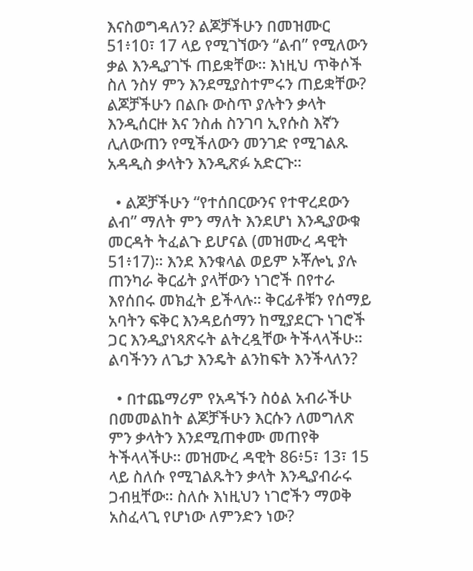እናስወግዳለን? ልጆቻችሁን በመዝሙር 51፥10፣ 17 ላይ የሚገኘውን “ልብ” የሚለውን ቃል እንዲያገኙ ጠይቋቸው። እነዚህ ጥቅሶች ስለ ንስሃ ምን እንደሚያስተምሩን ጠይቋቸው? ልጆቻችሁን በልቡ ውስጥ ያሉትን ቃላት እንዲሰርዙ እና ንስሐ ስንገባ ኢየሱስ እኛን ሊለውጠን የሚችለውን መንገድ የሚገልጹ አዳዲስ ቃላትን እንዲጽፉ አድርጉ።

  • ልጆቻችሁን “የተሰበርውንና የተዋረደውን ልብ” ማለት ምን ማለት እንደሆነ እንዲያውቁ መርዳት ትፈልጉ ይሆናል (መዝሙረ ዳዊት 51፥17)። እንደ እንቁላል ወይም ኦቾሎኒ ያሉ ጠንካራ ቅርፊት ያላቸውን ነገሮች በየተራ እየሰበሩ መክፈት ይችላሉ። ቅርፊቶቹን የሰማይ አባትን ፍቅር እንዳይሰማን ከሚያደርጉ ነገሮች ጋር እንዲያነጻጽሩት ልትረዷቸው ትችላላችሁ። ልባችንን ለጌታ እንዴት ልንከፍት እንችላለን?

  • በተጨማሪም የአዳኙን ስዕል አብራችሁ በመመልከት ልጆቻችሁን እርሱን ለመግለጽ ምን ቃላትን እንደሚጠቀሙ መጠየቅ ትችላላችሁ። መዝሙረ ዳዊት 86፥5፣ 13፣ 15 ላይ ስለሱ የሚገልጹትን ቃላት እንዲያብራሩ ጋብዟቸው። ስለሱ እነዚህን ነገሮችን ማወቅ አስፈላጊ የሆነው ለምንድን ነው?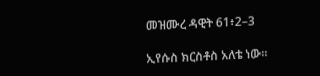መዝሙረ ዳዊት 61፥2–3

ኢየሱስ ክርስቶስ አለቴ ነው።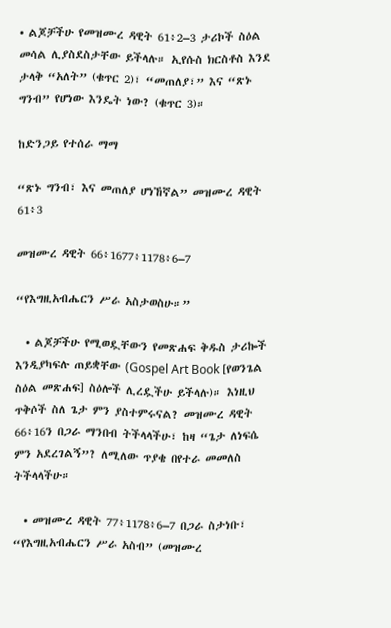• ልጆቻችሁ የመዝሙረ ዳዊት 61፥2–3 ታሪኮች ስዕል መሳል ሊያስደስታቸው ይችላሉ። ኢየሱስ ክርስቶስ እንደ ታላቅ “አለት” (ቁጥር 2)፣ “መጠለያ፣” እና “ጽኑ ግንብ” የሆነው እንዴት ነው? (ቁጥር 3)።

ከድንጋይ የተሰራ ማማ

“ጽኑ ግንብ፣ እና መጠለያ ሆነኸኛል” መዝሙረ ዳዊት 61፥3

መዝሙረ ዳዊት 66፥1677፥1178፥6–7

“የእግዚአብሔርን ሥራ አስታወስሁ።”

  • ልጆቻችሁ የሚወዷቸውን የመጽሐፍ ቅዱስ ታሪኰች እንዲያካፍሉ ጠይቋቸው (Gospel Art Book [የወንጌል ስዕል መጽሐፍ] ስዕሎች ሊረዷችሁ ይችላሉ)። እነዚህ ጥቅሶች ስለ ጌታ ምን ያስተምሩናል? መዝሙረ ዳዊት 66፥16ን በጋራ ማንበብ ትችላላችሁ፣ ከዛ “ጌታ ለነፍሴ ምን አደረገልኝ”? ለሚለው ጥያቄ በየተራ መመለስ ትችላላችሁ።

  • መዝሙረ ዳዊት 77፥1178፥6–7 በጋራ ስታነቡ፣ “የእግዚአብሔርን ሥራ አስብ” (መዝሙረ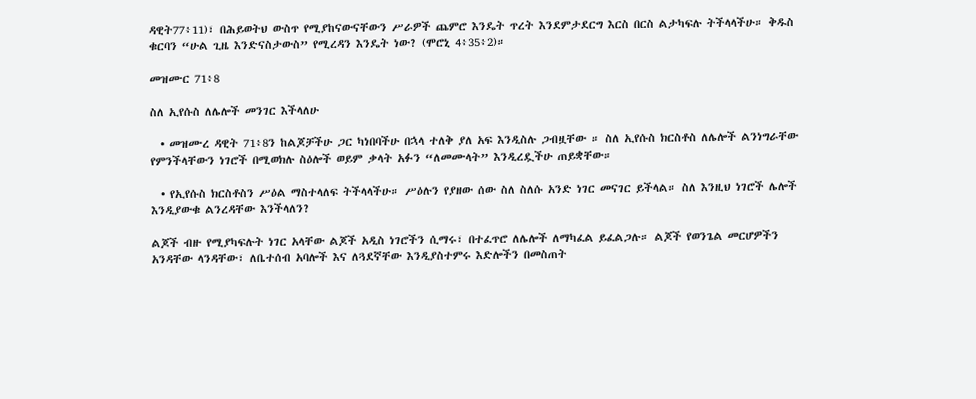ዳዊት77፥11)፣ በሕይወትህ ውስጥ የሚያከናውናቸውን ሥራዎች ጨምሮ እንዴት ጥረት እንደምታደርግ እርስ በርስ ልታካፍሉ ትችላላችሁ። ቅዱስ ቁርባን “ሁል ጊዜ እንድናስታውስ” የሚረዳን እንዴት ነው? (ሞሮኒ 4፥35፥2)።

መዝሙር 71፥8

ስለ ኢየሱስ ለሌሎች መንገር እችላለሁ

  • መዝሙረ ዳዊት 71፥8ን ከልጆቻችሁ ጋር ካነበባችሁ በኋላ ተለቅ ያለ አፍ እንዲስሉ ጋብዟቸው ። ስለ ኢየሱስ ክርስቶስ ለሌሎች ልንነግራቸው የምንችላቸውን ነገሮች በሚወክሉ ስዕሎች ወይም ቃላት አፉን “ለመሙላት” እንዲረዷችሁ ጠይቋቸው።

  • የኢየሱስ ክርስቶስን ሥዕል ማስተላለፍ ትችላላችሁ። ሥዕሉን የያዘው ሰው ስለ ስለሱ አንድ ነገር መናገር ይችላል። ስለ እንዚህ ነገሮች ሌሎች እንዲያውቁ ልንረዳቸው እንችላለን?

ልጆች ብዙ የሚያካፍሉት ነገር አላቸው ልጆች አዲስ ነገሮችን ሲማሩ፣ በተፈጥሮ ለሌሎች ለማካፈል ይፈልጋሉ። ልጆች የወንጌል መርሆዎችን አንዳቸው ላንዳቸው፣ ለቤተሰብ አባሎች እና ለጓደኛቸው እንዲያስተምሩ እድሎችን በመስጠት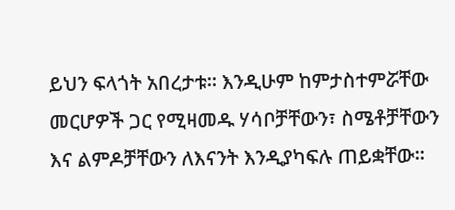ይህን ፍላጎት አበረታቱ። እንዲሁም ከምታስተምሯቸው መርሆዎች ጋር የሚዛመዱ ሃሳቦቻቸውን፣ ስሜቶቻቸውን እና ልምዶቻቸውን ለእናንት እንዲያካፍሉ ጠይቋቸው።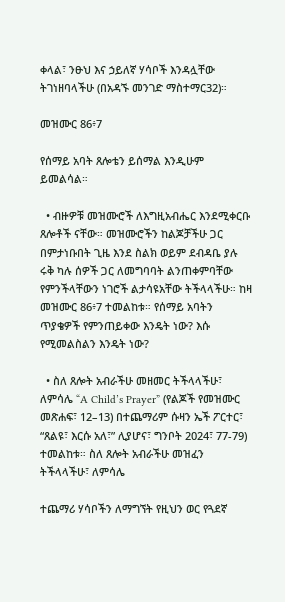ቀላል፣ ንፁህ እና ኃይለኛ ሃሳቦች እንዳሏቸው ትገነዘባላችሁ (በአዳኙ መንገድ ማስተማር32)።

መዝሙር 86፥7

የሰማይ አባት ጸሎቴን ይሰማል እንዲሁም ይመልሳል።

  • ብዙዎቹ መዝሙሮች ለእግዚአብሔር እንደሚቀርቡ ጸሎቶች ናቸው። መዝሙሮችን ከልጆቻችሁ ጋር በምታነቡበት ጊዜ እንደ ስልክ ወይም ደብዳቤ ያሉ ሩቅ ካሉ ሰዎች ጋር ለመግባባት ልንጠቀምባቸው የምንችላቸውን ነገሮች ልታሳዩአቸው ትችላላችሁ። ከዛ መዝሙር 86፥7 ተመልከቱ። የሰማይ አባትን ጥያቄዎች የምንጠይቀው እንዴት ነው? እሱ የሚመልስልን እንዴት ነው?

  • ስለ ጸሎት አብራችሁ መዘመር ትችላላችሁ፣ ለምሳሌ “A Child’s Prayer” (የልጆች የመዝሙር መጽሐፍ፣ 12–13) በተጨማሪም ሱዛን ኤች ፖርተር፣ “ጸልዩ፣ እርሱ አለ፣” ሊያሆና፣ ግንቦት 2024፣ 77-79) ተመልከቱ። ስለ ጸሎት አብራችሁ መዝፈን ትችላላችሁ፣ ለምሳሌ

ተጨማሪ ሃሳቦችን ለማግኘት የዚህን ወር የጓደኛ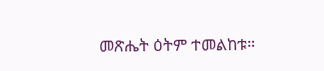መጽሔት ዕትም ተመልከቱ።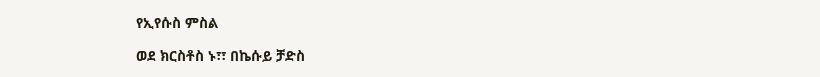የኢየሱስ ምስል

ወደ ክርስቶስ ኑ፣፣ በኬሱይ ቻድስ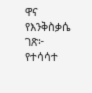ዋና የእንቅስቃሴ ገጽ፦ የተሳሳተ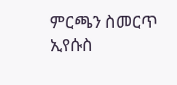ምርጫን ስመርጥ ኢየሱስ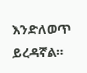እንድለወጥ ይረዳኛል።